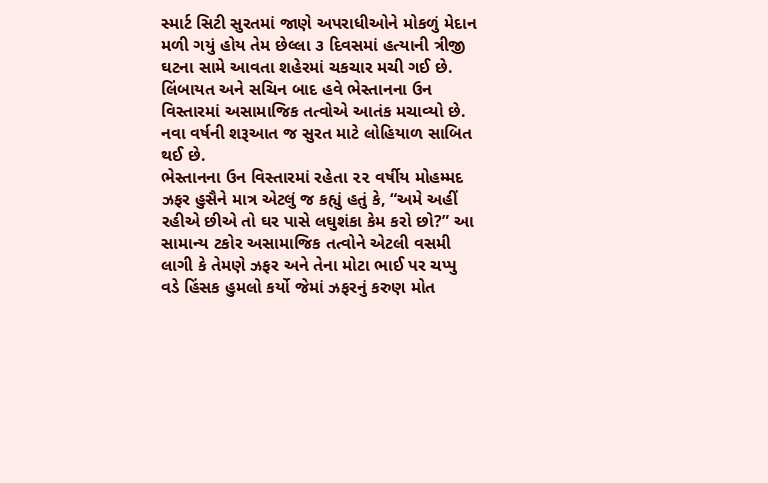સ્માર્ટ સિટી સુરતમાં જાણે અપરાધીઓને મોકળું મેદાન મળી ગયું હોય તેમ છેલ્લા ૩ દિવસમાં હત્યાની ત્રીજી ઘટના સામે આવતા શહેરમાં ચકચાર મચી ગઈ છે. લિંબાયત અને સચિન બાદ હવે ભેસ્તાનના ઉન વિસ્તારમાં અસામાજિક તત્વોએ આતંક મચાવ્યો છે. નવા વર્ષની શરૂઆત જ સુરત માટે લોહિયાળ સાબિત થઈ છે.
ભેસ્તાનના ઉન વિસ્તારમાં રહેતા ૨૨ વર્ષીય મોહમ્મદ ઝફર હુસૈને માત્ર એટલું જ કહ્યું હતું કે, “અમે અહીં રહીએ છીએ તો ઘર પાસે લઘુશંકા કેમ કરો છો?” આ સામાન્ય ટકોર અસામાજિક તત્વોને એટલી વસમી લાગી કે તેમણે ઝફર અને તેના મોટા ભાઈ પર ચપ્પુ વડે હિંસક હુમલો કર્યો જેમાં ઝફરનું કરુણ મોત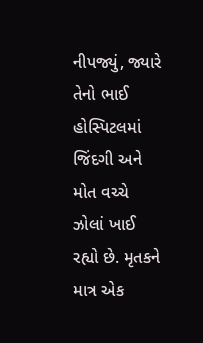નીપજ્યું, જ્યારે તેનો ભાઈ હોસ્પિટલમાં જિંદગી અને મોત વચ્ચે ઝોલાં ખાઈ રહ્યો છે. મૃતકને માત્ર એક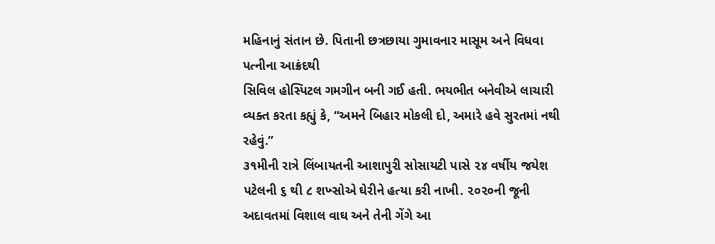મહિનાનું સંતાન છે. પિતાની છત્રછાયા ગુમાવનાર માસૂમ અને વિધવા પત્નીના આક્રંદથી
સિવિલ હોસ્પિટલ ગમગીન બની ગઈ હતી. ભયભીત બનેવીએ લાચારી વ્યક્ત કરતા કહ્યું કે, “અમને બિહાર મોકલી દો, અમારે હવે સુરતમાં નથી રહેવું.”
૩૧મીની રાત્રે લિંબાયતની આશાપુરી સોસાયટી પાસે ૨૪ વર્ષીય જયેશ પટેલની ૬ થી ૮ શખ્સોએ ઘેરીને હત્યા કરી નાખી. ૨૦૨૦ની જૂની અદાવતમાં વિશાલ વાઘ અને તેની ગેંગે આ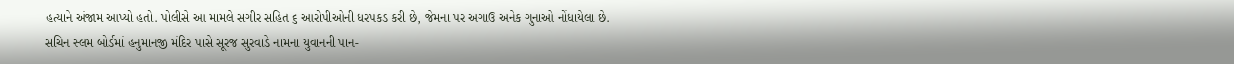હત્યાને અંજામ આપ્યો હતો. પોલીસે આ મામલે સગીર સહિત ૬ આરોપીઓની ધરપકડ કરી છે, જેમના પર અગાઉ અનેક ગુનાઓ નોંધાયેલા છે.
સચિન સ્લમ બોર્ડમાં હનુમાનજી મંદિર પાસે સૂરજ સુરવાડે નામના યુવાનની પાન-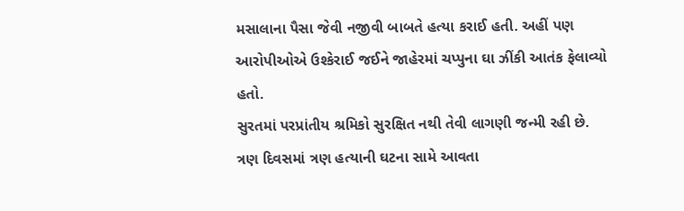મસાલાના પૈસા જેવી નજીવી બાબતે હત્યા કરાઈ હતી. અહીં પણ આરોપીઓએ ઉશ્કેરાઈ જઈને જાહેરમાં ચપ્પુના ઘા ઝીંકી આતંક ફેલાવ્યો હતો.
સુરતમાં પરપ્રાંતીય શ્રમિકો સુરક્ષિત નથી તેવી લાગણી જન્મી રહી છે. ત્રણ દિવસમાં ત્રણ હત્યાની ઘટના સામે આવતા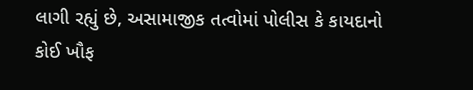લાગી રહ્યું છે, અસામાજીક તત્વોમાં પોલીસ કે કાયદાનો કોઈ ખૌફ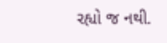રહ્યો જ નથી.